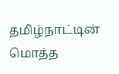தமிழ்நாட்டின் மொத்த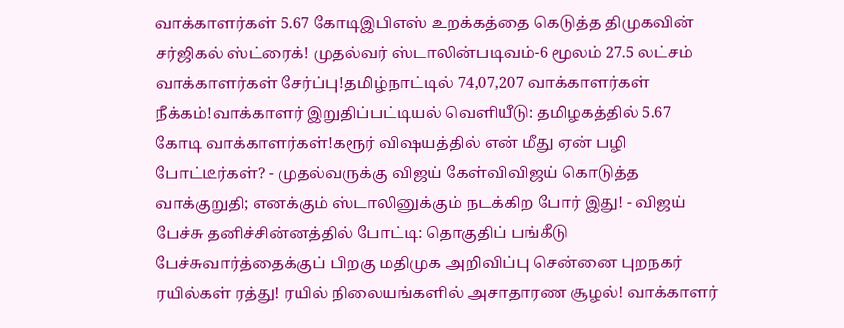வாக்காளர்கள் 5.67 கோடிஇபிஎஸ் உறக்கத்தை கெடுத்த திமுகவின் சர்ஜிகல் ஸ்ட்ரைக்! முதல்வர் ஸ்டாலின்படிவம்-6 மூலம் 27.5 லட்சம் வாக்காளர்கள் சேர்ப்பு!தமிழ்நாட்டில் 74,07,207 வாக்காளர்கள் நீக்கம்!வாக்காளர் இறுதிப்பட்டியல் வெளியீடு: தமிழகத்தில் 5.67 கோடி வாக்காளர்கள்!கரூர் விஷயத்தில் என் மீது ஏன் பழி போட்டீர்கள்? - முதல்வருக்கு விஜய் கேள்விவிஜய் கொடுத்த வாக்குறுதி; எனக்கும் ஸ்டாலினுக்கும் நடக்கிற போர் இது! - விஜய் பேச்சு தனிச்சின்னத்தில் போட்டி: தொகுதிப் பங்கீடு பேச்சுவார்த்தைக்குப் பிறகு மதிமுக அறிவிப்பு சென்னை புறநகர் ரயில்கள் ரத்து! ரயில் நிலையங்களில் அசாதாரண சூழல்! வாக்காளர்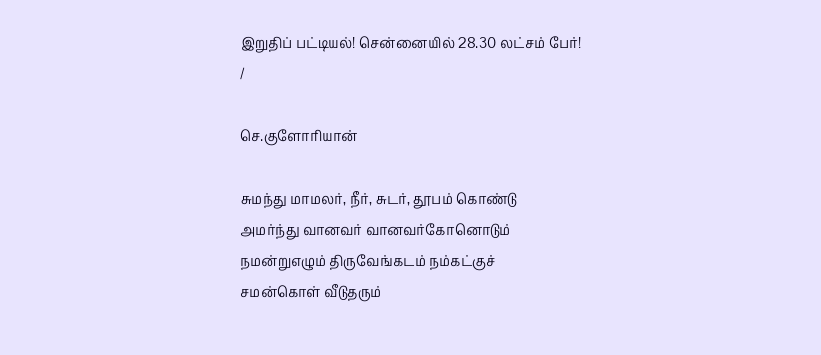இறுதிப் பட்டியல்! சென்னையில் 28.30 லட்சம் பேர்!
/

செ.குளோரியான்

சுமந்து மாமலர், நீர், சுடர், தூபம் கொண்டு
அமர்ந்து வானவர் வானவர்கோனொடும்
நமன்றுஎழும் திருவேங்கடம் நம்கட்குச்
சமன்கொள் வீடுதரும்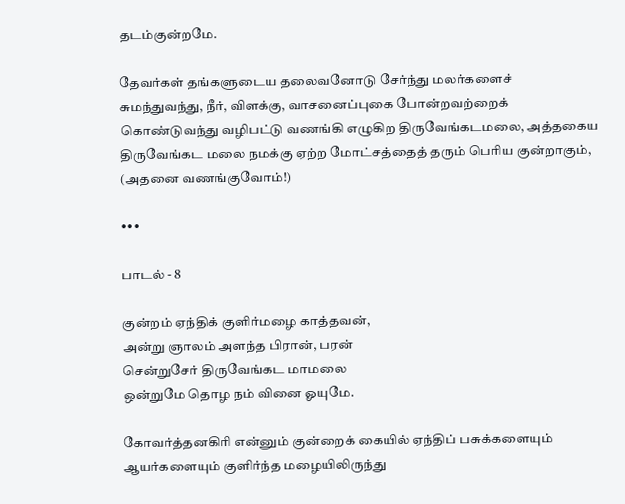தடம்குன்றமே.

தேவர்கள் தங்களுடைய தலைவனோடு சேர்ந்து மலர்களைச் சுமந்துவந்து, நீர், விளக்கு, வாசனைப்புகை போன்றவற்றைக் கொண்டுவந்து வழிபட்டு வணங்கி எழுகிற திருவேங்கடமலை, அத்தகைய திருவேங்கட மலை நமக்கு ஏற்ற மோட்சத்தைத் தரும் பெரிய குன்றாகும், (அதனை வணங்குவோம்!)

•••

பாடல் - 8

குன்றம் ஏந்திக் குளிர்மழை காத்தவன்,
அன்று ஞாலம் அளந்த பிரான், பரன்
சென்றுசேர் திருவேங்கட மாமலை
ஒன்றுமே தொழ நம் வினை ஓயுமே.

கோவர்த்தனகிரி என்னும் குன்றைக் கையில் ஏந்திப் பசுக்களையும் ஆயர்களையும் குளிர்ந்த மழையிலிருந்து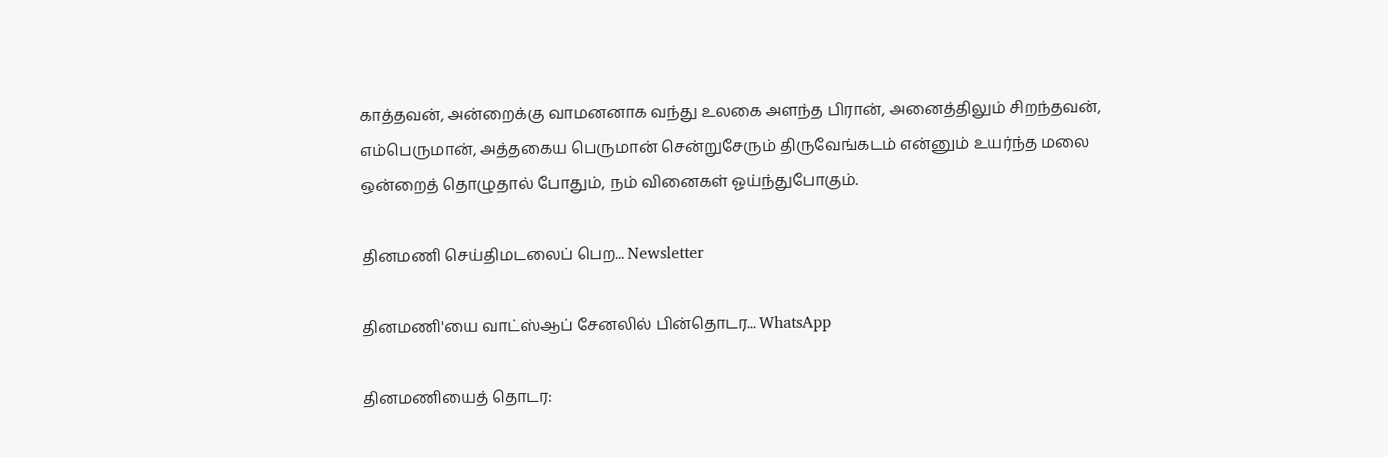காத்தவன், அன்றைக்கு வாமனனாக வந்து உலகை அளந்த பிரான், அனைத்திலும் சிறந்தவன், எம்பெருமான், அத்தகைய பெருமான் சென்றுசேரும் திருவேங்கடம் என்னும் உயர்ந்த மலை ஒன்றைத் தொழுதால் போதும், நம் வினைகள் ஓய்ந்துபோகும்.

தினமணி செய்திமடலைப் பெற... Newsletter

தினமணி'யை வாட்ஸ்ஆப் சேனலில் பின்தொடர... WhatsApp

தினமணியைத் தொடர: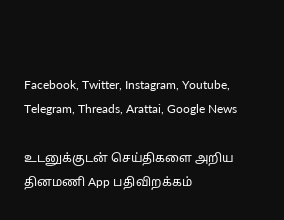Facebook, Twitter, Instagram, Youtube, Telegram, Threads, Arattai, Google News

உடனுக்குடன் செய்திகளை அறிய தினமணி App பதிவிறக்கம்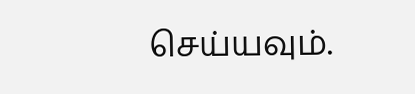செய்யவும்.